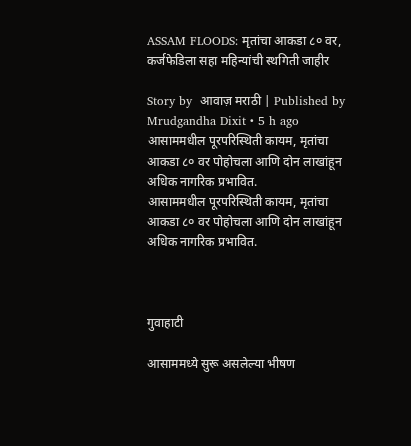ASSAM FLOODS: मृतांचा आकडा ८० वर, कर्जफेडिला सहा महिन्यांची स्थगिती जाहीर

Story by  आवाज़ मराठी | Published by  Mrudgandha Dixit • 5 h ago
आसाममधील पूरपरिस्थिती कायम, मृतांचा आकडा ८० वर पोहोचला आणि दोन लाखांहून अधिक नागरिक प्रभावित.
आसाममधील पूरपरिस्थिती कायम, मृतांचा आकडा ८० वर पोहोचला आणि दोन लाखांहून अधिक नागरिक प्रभावित.



गुवाहाटी

आसाममध्ये सुरू असलेल्या भीषण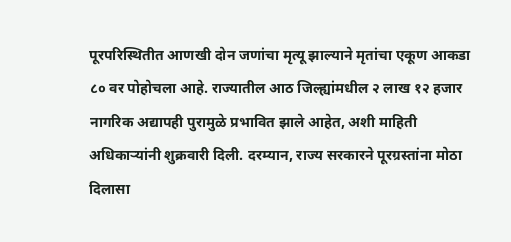पूरपरिस्थितीत आणखी दोन जणांचा मृत्यू झाल्याने मृतांचा एकूण आकडा ८० वर पोहोचला आहे. राज्यातील आठ जिल्ह्यांमधील २ लाख १२ हजार नागरिक अद्यापही पुरामुळे प्रभावित झाले आहेत, अशी माहिती अधिकाऱ्यांनी शुक्रवारी दिली. दरम्यान, राज्य सरकारने पूरग्रस्तांना मोठा दिलासा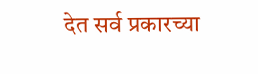देत सर्व प्रकारच्या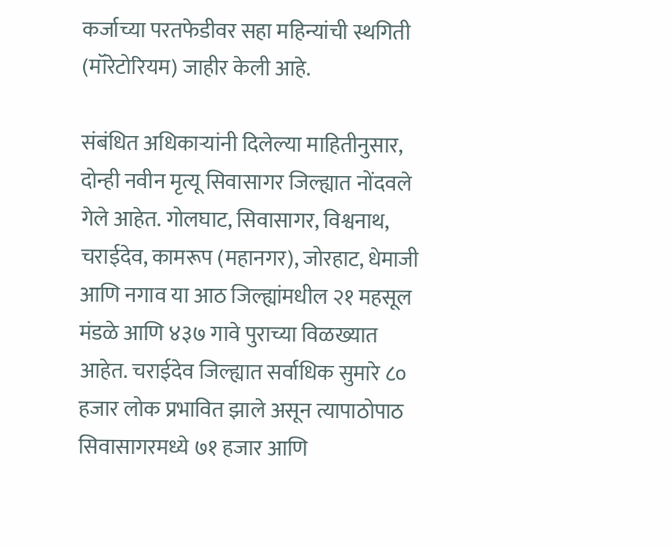कर्जाच्या परतफेडीवर सहा महिन्यांची स्थगिती (मॉरेटोरियम) जाहीर केली आहे.

संबंधित अधिकाऱ्यांनी दिलेल्या माहितीनुसार, दोन्ही नवीन मृत्यू सिवासागर जिल्ह्यात नोंदवले गेले आहेत. गोलघाट, सिवासागर, विश्वनाथ, चराईदेव, कामरूप (महानगर), जोरहाट, धेमाजी आणि नगाव या आठ जिल्ह्यांमधील २१ महसूल मंडळे आणि ४३७ गावे पुराच्या विळख्यात आहेत. चराईदेव जिल्ह्यात सर्वाधिक सुमारे ८० हजार लोक प्रभावित झाले असून त्यापाठोपाठ सिवासागरमध्ये ७१ हजार आणि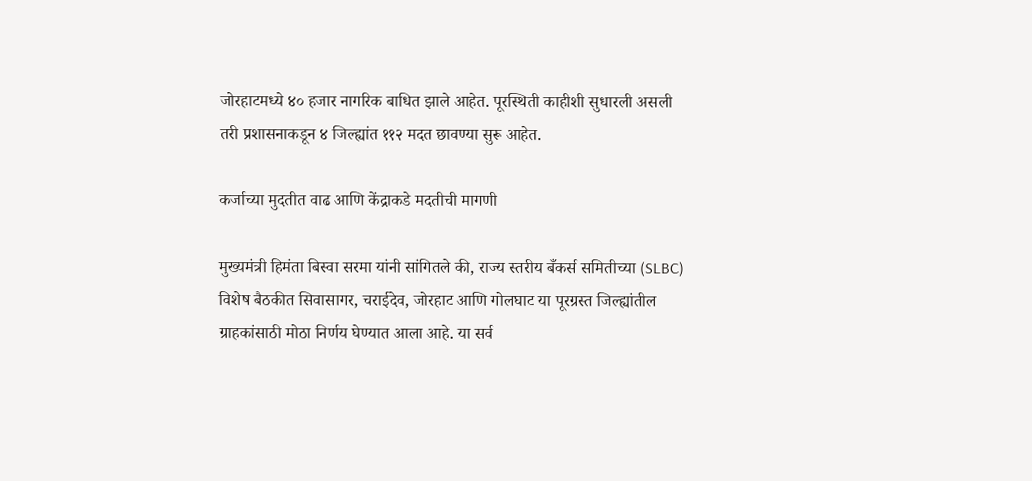जोरहाटमध्ये ४० हजार नागरिक बाधित झाले आहेत. पूरस्थिती काहीशी सुधारली असली तरी प्रशासनाकडून ४ जिल्ह्यांत ११२ मदत छावण्या सुरू आहेत.

कर्जाच्या मुदतीत वाढ आणि केंद्राकडे मदतीची मागणी

मुख्यमंत्री हिमंता बिस्वा सरमा यांनी सांगितले की, राज्य स्तरीय बँकर्स समितीच्या (SLBC) विशेष बैठकीत सिवासागर, चराईदेव, जोरहाट आणि गोलघाट या पूरग्रस्त जिल्ह्यांतील ग्राहकांसाठी मोठा निर्णय घेण्यात आला आहे. या सर्व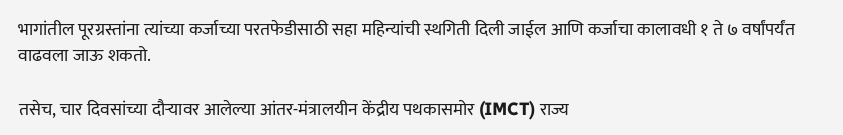भागांतील पूरग्रस्तांना त्यांच्या कर्जाच्या परतफेडीसाठी सहा महिन्यांची स्थगिती दिली जाईल आणि कर्जाचा कालावधी १ ते ७ वर्षांपर्यंत वाढवला जाऊ शकतो.

तसेच, चार दिवसांच्या दौऱ्यावर आलेल्या आंतर-मंत्रालयीन केंद्रीय पथकासमोर (IMCT) राज्य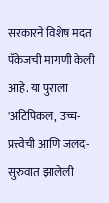सरकारने विशेष मदत पॅकेजची मागणी केली आहे. या पुराला 'अटिपिकल, उच्च-प्रत्त्वेची आणि जलद-सुरुवात झालेली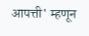आपत्ती' म्हणून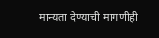मान्यता देण्याची मागणीही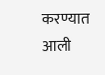करण्यात आली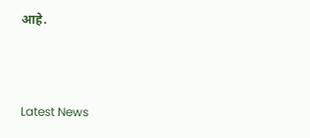आहे.



Latest News